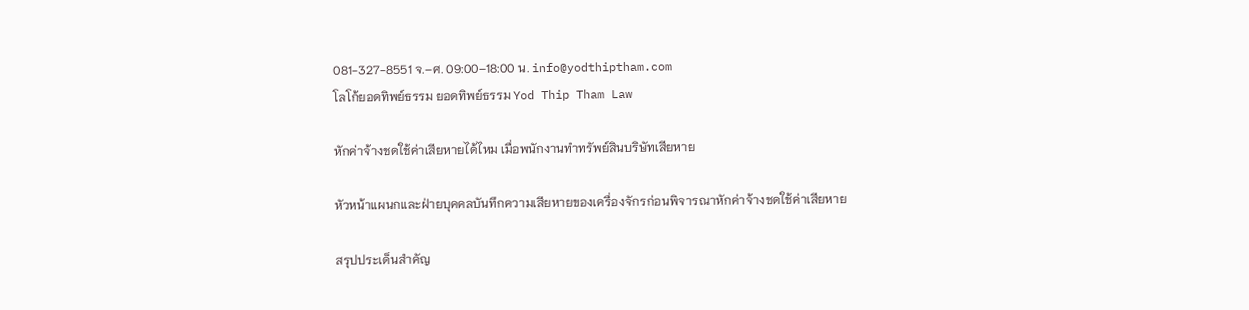081-327-8551 จ.–ศ. 09:00–18:00 น. info@yodthiptham.com
โลโก้ยอดทิพย์ธรรม ยอดทิพย์ธรรม Yod Thip Tham Law

หักค่าจ้างชดใช้ค่าเสียหายได้ไหม เมื่อพนักงานทำทรัพย์สินบริษัทเสียหาย

หัวหน้าแผนกและฝ่ายบุคคลบันทึกความเสียหายของเครื่องจักรก่อนพิจารณาหักค่าจ้างชดใช้ค่าเสียหาย

สรุปประเด็นสำคัญ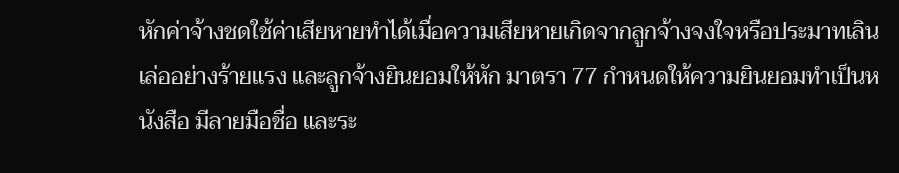หักค่าจ้างชดใช้ค่าเสียหายทำได้เมื่อความเสียหายเกิดจากลูกจ้างจงใจหรือประมาทเลินเล่ออย่างร้ายแรง และลูกจ้างยินยอมให้หัก มาตรา 77 กำหนดให้ความยินยอมทำเป็นหนังสือ มีลายมือชื่อ และระ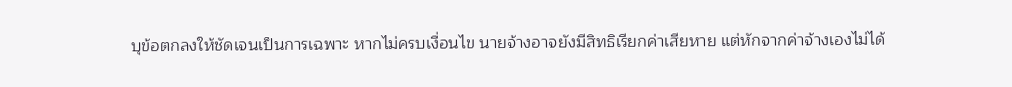บุข้อตกลงให้ชัดเจนเป็นการเฉพาะ หากไม่ครบเงื่อนไข นายจ้างอาจยังมีสิทธิเรียกค่าเสียหาย แต่หักจากค่าจ้างเองไม่ได้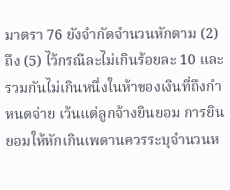มาตรา 76 ยังจำกัดจำนวนหักตาม (2) ถึง (5) ไว้กรณีละไม่เกินร้อยละ 10 และรวมกันไม่เกินหนึ่งในห้าของเงินที่ถึงกำหนดจ่าย เว้นแต่ลูกจ้างยินยอม การยินยอมให้หักเกินเพดานควรระบุจำนวนห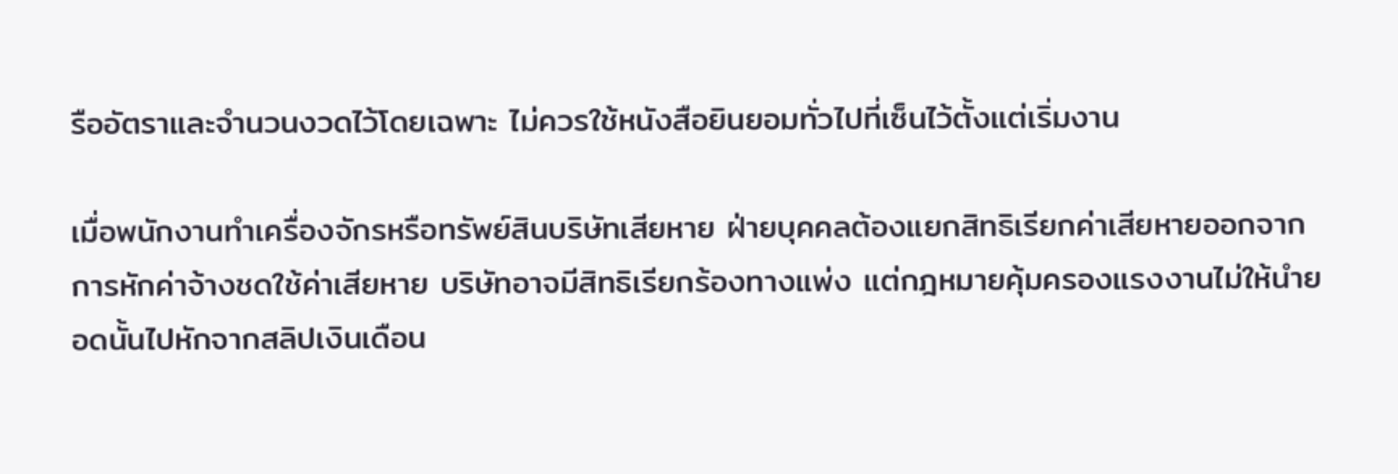รืออัตราและจำนวนงวดไว้โดยเฉพาะ ไม่ควรใช้หนังสือยินยอมทั่วไปที่เซ็นไว้ตั้งแต่เริ่มงาน

เมื่อพนักงานทำเครื่องจักรหรือทรัพย์สินบริษัทเสียหาย ฝ่ายบุคคลต้องแยกสิทธิเรียกค่าเสียหายออกจากการหักค่าจ้างชดใช้ค่าเสียหาย บริษัทอาจมีสิทธิเรียกร้องทางแพ่ง แต่กฎหมายคุ้มครองแรงงานไม่ให้นำยอดนั้นไปหักจากสลิปเงินเดือน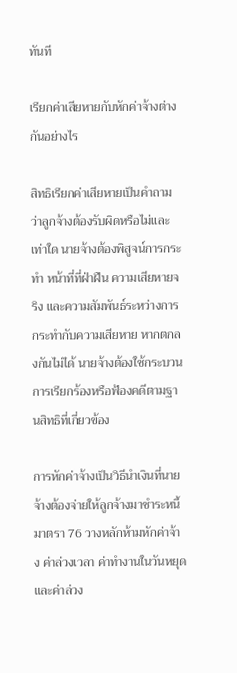ทันที

เรียกค่าเสียหายกับหักค่าจ้างต่างกันอย่างไร

สิทธิเรียกค่าเสียหายเป็นคำถามว่าลูกจ้างต้องรับผิดหรือไม่และเท่าใด นายจ้างต้องพิสูจน์การกระทำ หน้าที่ที่ฝ่าฝืน ความเสียหายจริง และความสัมพันธ์ระหว่างการกระทำกับความเสียหาย หากตกลงกันไม่ได้ นายจ้างต้องใช้กระบวนการเรียกร้องหรือฟ้องคดีตามฐานสิทธิที่เกี่ยวข้อง

การหักค่าจ้างเป็นวิธีนำเงินที่นายจ้างต้องจ่ายให้ลูกจ้างมาชำระหนี้ มาตรา 76 วางหลักห้ามหักค่าจ้าง ค่าล่วงเวลา ค่าทำงานในวันหยุด และค่าล่วง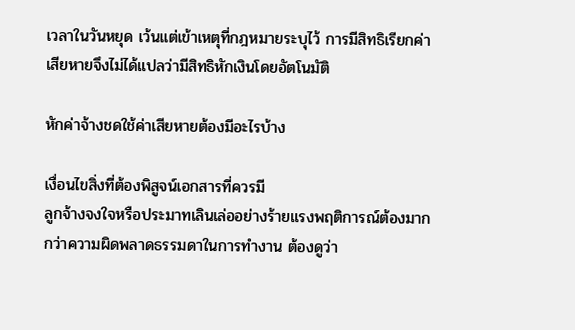เวลาในวันหยุด เว้นแต่เข้าเหตุที่กฎหมายระบุไว้ การมีสิทธิเรียกค่าเสียหายจึงไม่ได้แปลว่ามีสิทธิหักเงินโดยอัตโนมัติ

หักค่าจ้างชดใช้ค่าเสียหายต้องมีอะไรบ้าง

เงื่อนไขสิ่งที่ต้องพิสูจน์เอกสารที่ควรมี
ลูกจ้างจงใจหรือประมาทเลินเล่ออย่างร้ายแรงพฤติการณ์ต้องมากกว่าความผิดพลาดธรรมดาในการทำงาน ต้องดูว่า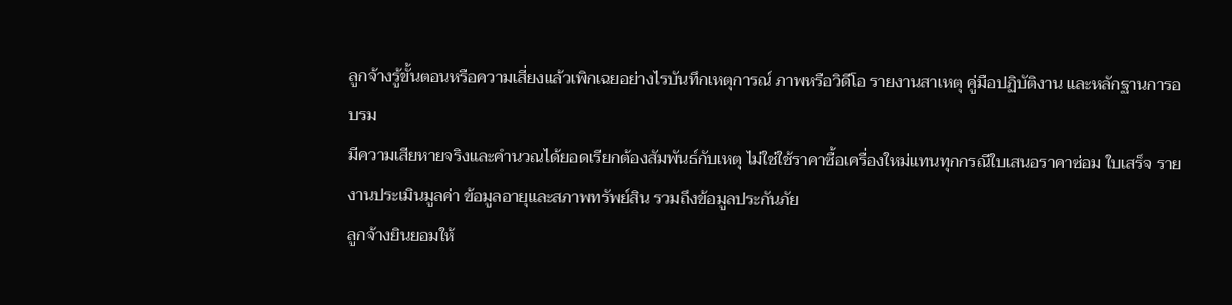ลูกจ้างรู้ขั้นตอนหรือความเสี่ยงแล้วเพิกเฉยอย่างไรบันทึกเหตุการณ์ ภาพหรือวิดีโอ รายงานสาเหตุ คู่มือปฏิบัติงาน และหลักฐานการอบรม
มีความเสียหายจริงและคำนวณได้ยอดเรียกต้องสัมพันธ์กับเหตุ ไม่ใช่ใช้ราคาซื้อเครื่องใหม่แทนทุกกรณีใบเสนอราคาซ่อม ใบเสร็จ รายงานประเมินมูลค่า ข้อมูลอายุและสภาพทรัพย์สิน รวมถึงข้อมูลประกันภัย
ลูกจ้างยินยอมให้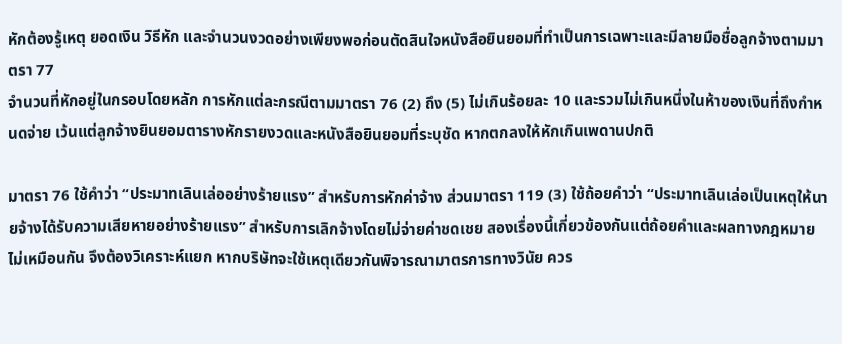หักต้องรู้เหตุ ยอดเงิน วิธีหัก และจำนวนงวดอย่างเพียงพอก่อนตัดสินใจหนังสือยินยอมที่ทำเป็นการเฉพาะและมีลายมือชื่อลูกจ้างตามมาตรา 77
จำนวนที่หักอยู่ในกรอบโดยหลัก การหักแต่ละกรณีตามมาตรา 76 (2) ถึง (5) ไม่เกินร้อยละ 10 และรวมไม่เกินหนึ่งในห้าของเงินที่ถึงกำหนดจ่าย เว้นแต่ลูกจ้างยินยอมตารางหักรายงวดและหนังสือยินยอมที่ระบุชัด หากตกลงให้หักเกินเพดานปกติ

มาตรา 76 ใช้คำว่า “ประมาทเลินเล่ออย่างร้ายแรง” สำหรับการหักค่าจ้าง ส่วนมาตรา 119 (3) ใช้ถ้อยคำว่า “ประมาทเลินเล่อเป็นเหตุให้นายจ้างได้รับความเสียหายอย่างร้ายแรง” สำหรับการเลิกจ้างโดยไม่จ่ายค่าชดเชย สองเรื่องนี้เกี่ยวข้องกันแต่ถ้อยคำและผลทางกฎหมายไม่เหมือนกัน จึงต้องวิเคราะห์แยก หากบริษัทจะใช้เหตุเดียวกันพิจารณามาตรการทางวินัย ควร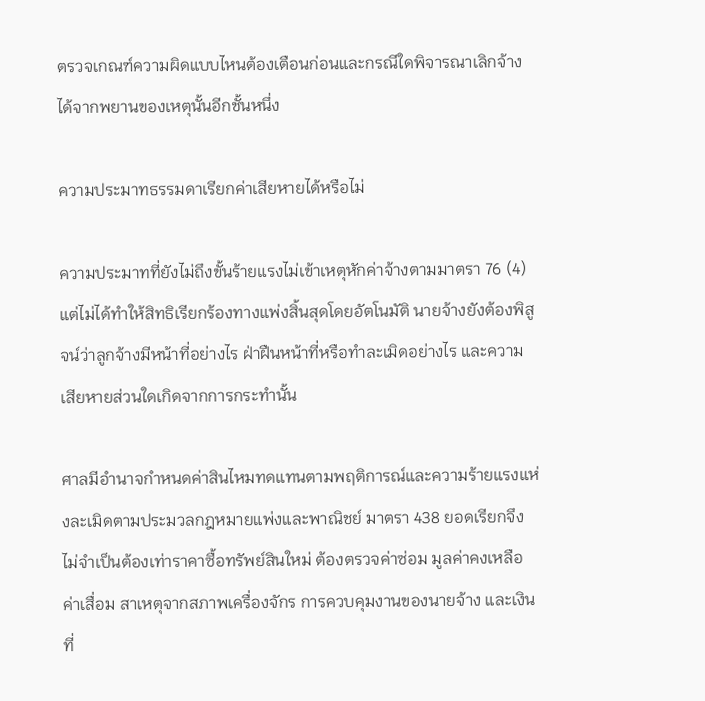ตรวจเกณฑ์ความผิดแบบไหนต้องเตือนก่อนและกรณีใดพิจารณาเลิกจ้างได้จากพยานของเหตุนั้นอีกชั้นหนึ่ง

ความประมาทธรรมดาเรียกค่าเสียหายได้หรือไม่

ความประมาทที่ยังไม่ถึงขั้นร้ายแรงไม่เข้าเหตุหักค่าจ้างตามมาตรา 76 (4) แต่ไม่ได้ทำให้สิทธิเรียกร้องทางแพ่งสิ้นสุดโดยอัตโนมัติ นายจ้างยังต้องพิสูจน์ว่าลูกจ้างมีหน้าที่อย่างไร ฝ่าฝืนหน้าที่หรือทำละเมิดอย่างไร และความเสียหายส่วนใดเกิดจากการกระทำนั้น

ศาลมีอำนาจกำหนดค่าสินไหมทดแทนตามพฤติการณ์และความร้ายแรงแห่งละเมิดตามประมวลกฎหมายแพ่งและพาณิชย์ มาตรา 438 ยอดเรียกจึงไม่จำเป็นต้องเท่าราคาซื้อทรัพย์สินใหม่ ต้องตรวจค่าซ่อม มูลค่าคงเหลือ ค่าเสื่อม สาเหตุจากสภาพเครื่องจักร การควบคุมงานของนายจ้าง และเงินที่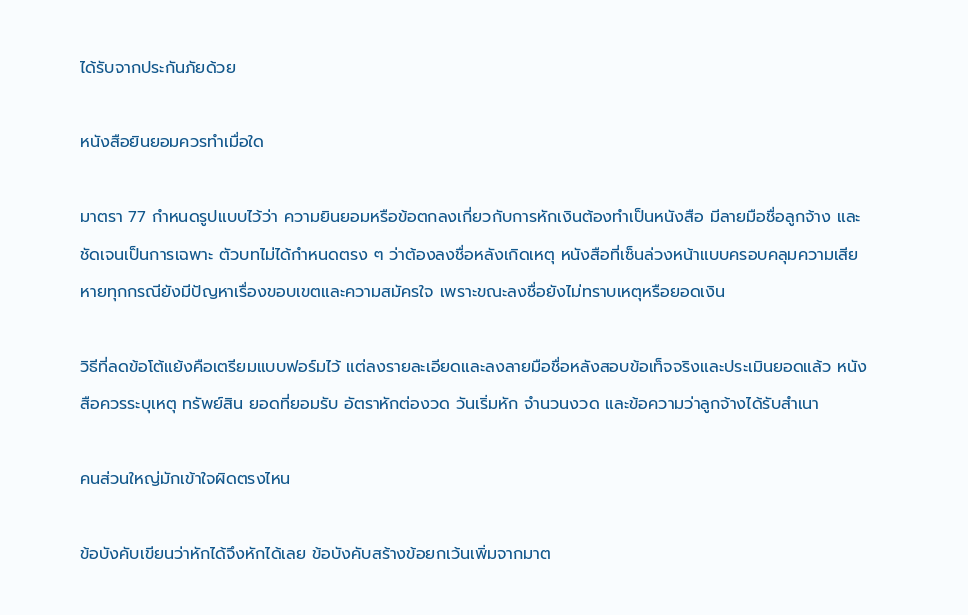ได้รับจากประกันภัยด้วย

หนังสือยินยอมควรทำเมื่อใด

มาตรา 77 กำหนดรูปแบบไว้ว่า ความยินยอมหรือข้อตกลงเกี่ยวกับการหักเงินต้องทำเป็นหนังสือ มีลายมือชื่อลูกจ้าง และชัดเจนเป็นการเฉพาะ ตัวบทไม่ได้กำหนดตรง ๆ ว่าต้องลงชื่อหลังเกิดเหตุ หนังสือที่เซ็นล่วงหน้าแบบครอบคลุมความเสียหายทุกกรณียังมีปัญหาเรื่องขอบเขตและความสมัครใจ เพราะขณะลงชื่อยังไม่ทราบเหตุหรือยอดเงิน

วิธีที่ลดข้อโต้แย้งคือเตรียมแบบฟอร์มไว้ แต่ลงรายละเอียดและลงลายมือชื่อหลังสอบข้อเท็จจริงและประเมินยอดแล้ว หนังสือควรระบุเหตุ ทรัพย์สิน ยอดที่ยอมรับ อัตราหักต่องวด วันเริ่มหัก จำนวนงวด และข้อความว่าลูกจ้างได้รับสำเนา

คนส่วนใหญ่มักเข้าใจผิดตรงไหน

ข้อบังคับเขียนว่าหักได้จึงหักได้เลย ข้อบังคับสร้างข้อยกเว้นเพิ่มจากมาต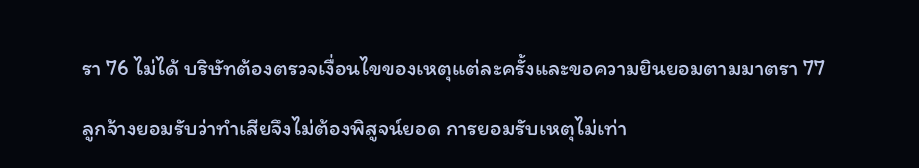รา 76 ไม่ได้ บริษัทต้องตรวจเงื่อนไขของเหตุแต่ละครั้งและขอความยินยอมตามมาตรา 77

ลูกจ้างยอมรับว่าทำเสียจึงไม่ต้องพิสูจน์ยอด การยอมรับเหตุไม่เท่า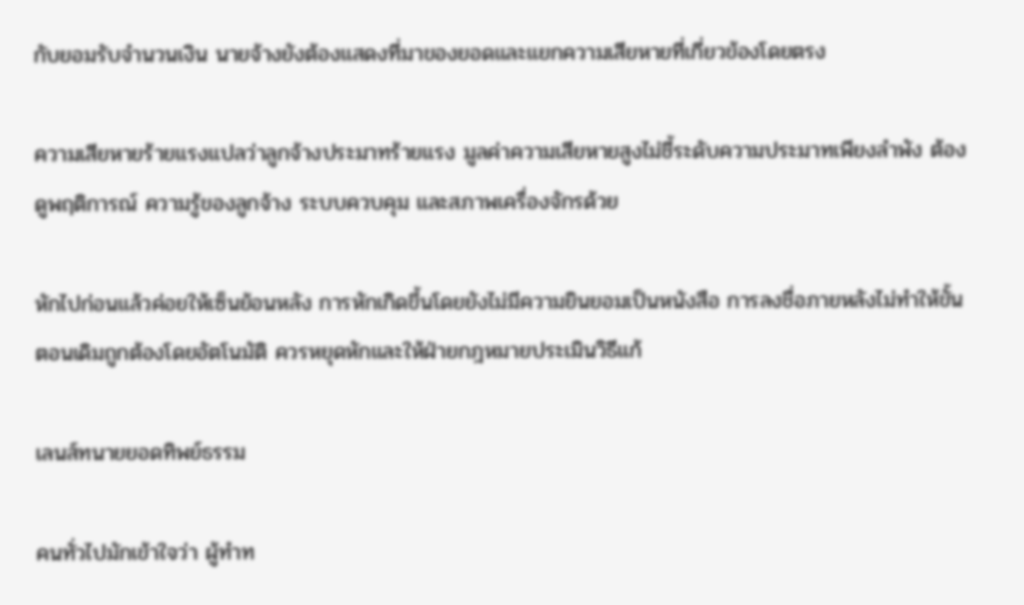กับยอมรับจำนวนเงิน นายจ้างยังต้องแสดงที่มาของยอดและแยกความเสียหายที่เกี่ยวข้องโดยตรง

ความเสียหายร้ายแรงแปลว่าลูกจ้างประมาทร้ายแรง มูลค่าความเสียหายสูงไม่ชี้ระดับความประมาทเพียงลำพัง ต้องดูพฤติการณ์ ความรู้ของลูกจ้าง ระบบควบคุม และสภาพเครื่องจักรด้วย

หักไปก่อนแล้วค่อยให้เซ็นย้อนหลัง การหักเกิดขึ้นโดยยังไม่มีความยินยอมเป็นหนังสือ การลงชื่อภายหลังไม่ทำให้ขั้นตอนเดิมถูกต้องโดยอัตโนมัติ ควรหยุดหักและให้ฝ่ายกฎหมายประเมินวิธีแก้

เลนส์ทนายยอดทิพย์ธรรม

คนทั่วไปมักเข้าใจว่า ผู้ทำท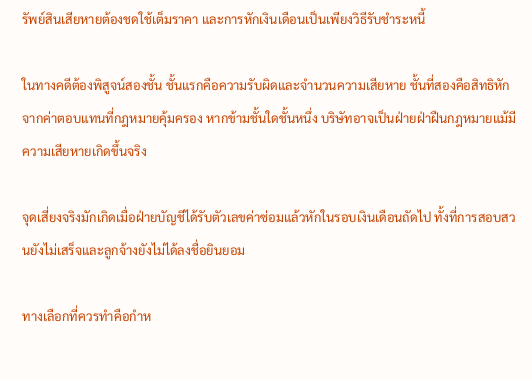รัพย์สินเสียหายต้องชดใช้เต็มราคา และการหักเงินเดือนเป็นเพียงวิธีรับชำระหนี้

ในทางคดีต้องพิสูจน์สองชั้น ชั้นแรกคือความรับผิดและจำนวนความเสียหาย ชั้นที่สองคือสิทธิหักจากค่าตอบแทนที่กฎหมายคุ้มครอง หากข้ามชั้นใดชั้นหนึ่ง บริษัทอาจเป็นฝ่ายฝ่าฝืนกฎหมายแม้มีความเสียหายเกิดขึ้นจริง

จุดเสี่ยงจริงมักเกิดเมื่อฝ่ายบัญชีได้รับตัวเลขค่าซ่อมแล้วหักในรอบเงินเดือนถัดไป ทั้งที่การสอบสวนยังไม่เสร็จและลูกจ้างยังไม่ได้ลงชื่อยินยอม

ทางเลือกที่ควรทำคือกำห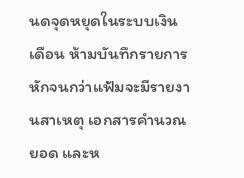นดจุดหยุดในระบบเงินเดือน ห้ามบันทึกรายการหักจนกว่าแฟ้มจะมีรายงานสาเหตุ เอกสารคำนวณยอด และห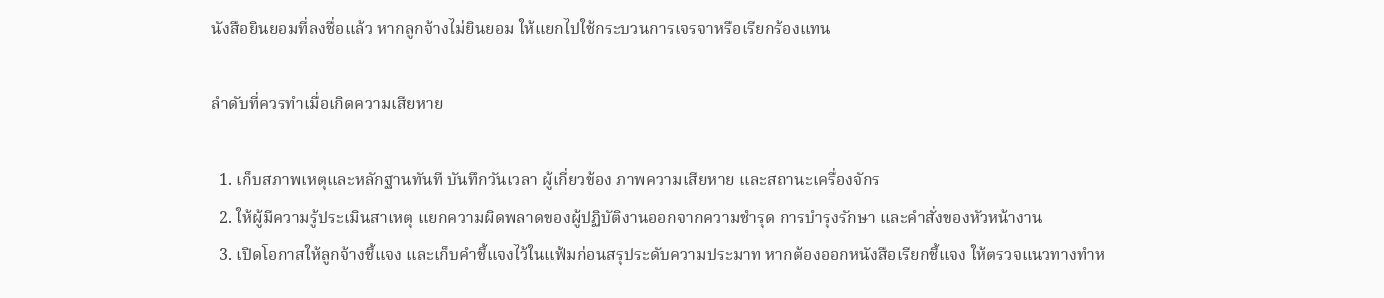นังสือยินยอมที่ลงชื่อแล้ว หากลูกจ้างไม่ยินยอม ให้แยกไปใช้กระบวนการเจรจาหรือเรียกร้องแทน

ลำดับที่ควรทำเมื่อเกิดความเสียหาย

  1. เก็บสภาพเหตุและหลักฐานทันที บันทึกวันเวลา ผู้เกี่ยวข้อง ภาพความเสียหาย และสถานะเครื่องจักร
  2. ให้ผู้มีความรู้ประเมินสาเหตุ แยกความผิดพลาดของผู้ปฏิบัติงานออกจากความชำรุด การบำรุงรักษา และคำสั่งของหัวหน้างาน
  3. เปิดโอกาสให้ลูกจ้างชี้แจง และเก็บคำชี้แจงไว้ในแฟ้มก่อนสรุประดับความประมาท หากต้องออกหนังสือเรียกชี้แจง ให้ตรวจแนวทางทำห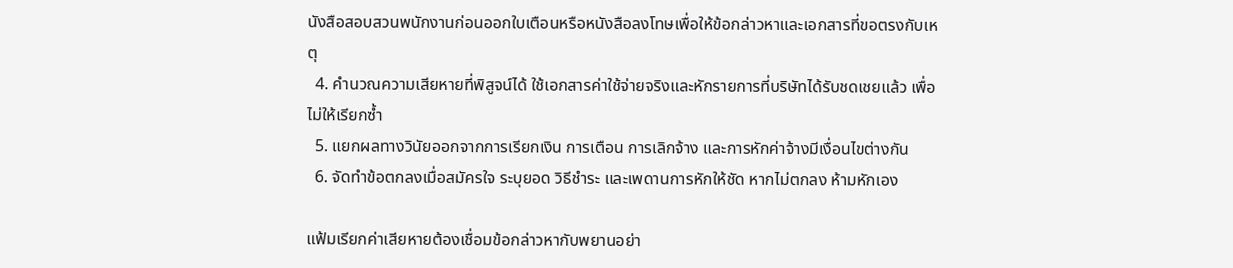นังสือสอบสวนพนักงานก่อนออกใบเตือนหรือหนังสือลงโทษเพื่อให้ข้อกล่าวหาและเอกสารที่ขอตรงกับเหตุ
  4. คำนวณความเสียหายที่พิสูจน์ได้ ใช้เอกสารค่าใช้จ่ายจริงและหักรายการที่บริษัทได้รับชดเชยแล้ว เพื่อไม่ให้เรียกซ้ำ
  5. แยกผลทางวินัยออกจากการเรียกเงิน การเตือน การเลิกจ้าง และการหักค่าจ้างมีเงื่อนไขต่างกัน
  6. จัดทำข้อตกลงเมื่อสมัครใจ ระบุยอด วิธีชำระ และเพดานการหักให้ชัด หากไม่ตกลง ห้ามหักเอง

แฟ้มเรียกค่าเสียหายต้องเชื่อมข้อกล่าวหากับพยานอย่า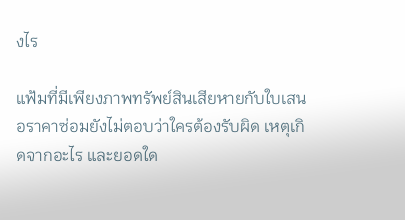งไร

แฟ้มที่มีเพียงภาพทรัพย์สินเสียหายกับใบเสนอราคาซ่อมยังไม่ตอบว่าใครต้องรับผิด เหตุเกิดจากอะไร และยอดใด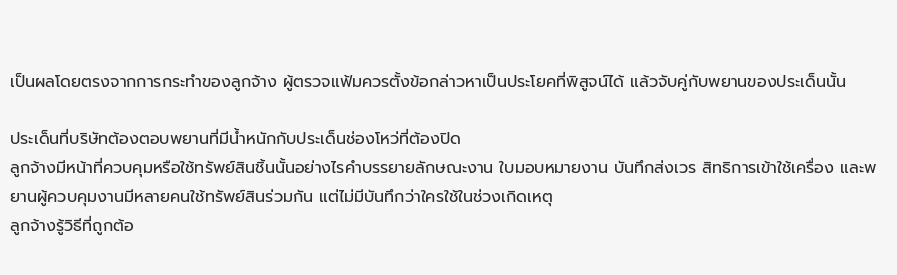เป็นผลโดยตรงจากการกระทำของลูกจ้าง ผู้ตรวจแฟ้มควรตั้งข้อกล่าวหาเป็นประโยคที่พิสูจน์ได้ แล้วจับคู่กับพยานของประเด็นนั้น

ประเด็นที่บริษัทต้องตอบพยานที่มีน้ำหนักกับประเด็นช่องโหว่ที่ต้องปิด
ลูกจ้างมีหน้าที่ควบคุมหรือใช้ทรัพย์สินชิ้นนั้นอย่างไรคำบรรยายลักษณะงาน ใบมอบหมายงาน บันทึกส่งเวร สิทธิการเข้าใช้เครื่อง และพยานผู้ควบคุมงานมีหลายคนใช้ทรัพย์สินร่วมกัน แต่ไม่มีบันทึกว่าใครใช้ในช่วงเกิดเหตุ
ลูกจ้างรู้วิธีที่ถูกต้อ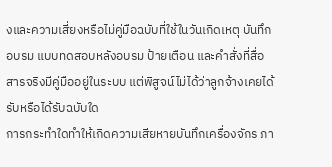งและความเสี่ยงหรือไม่คู่มือฉบับที่ใช้ในวันเกิดเหตุ บันทึกอบรม แบบทดสอบหลังอบรม ป้ายเตือน และคำสั่งที่สื่อสารจริงมีคู่มืออยู่ในระบบ แต่พิสูจน์ไม่ได้ว่าลูกจ้างเคยได้รับหรือได้รับฉบับใด
การกระทำใดทำให้เกิดความเสียหายบันทึกเครื่องจักร ภา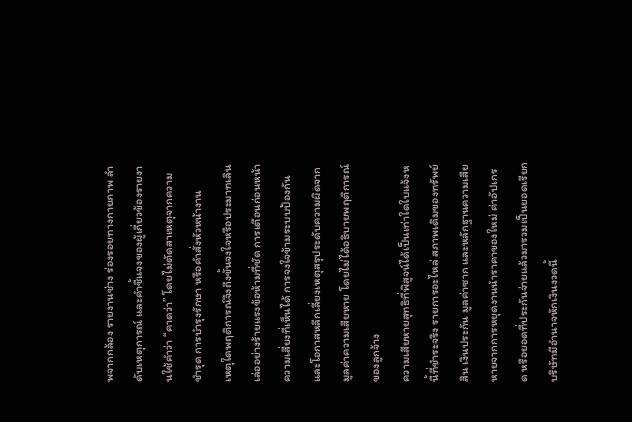พจากกล้อง รายงานช่าง ร่องรอยทางกายภาพ ลำดับเหตุการณ์ และคำชี้แจงของผู้เกี่ยวข้องรายงานใช้คำว่า “คาดว่า” โดยไม่ตัดสาเหตุจากความชำรุด การบำรุงรักษา หรือคำสั่งหัวหน้างาน
เหตุใดพฤติการณ์จึงถึงขั้นจงใจหรือประมาทเลินเล่ออย่างร้ายแรงข้อห้ามที่ชัด การเตือนก่อนหน้า ความเสี่ยงที่เห็นได้ การจงใจข้ามระบบป้องกัน และโอกาสหลีกเลี่ยงเหตุสรุประดับความผิดจากมูลค่าความเสียหาย โดยไม่ได้อธิบายพฤติการณ์ของลูกจ้าง
ความเสียหายสุทธิที่พิสูจน์ได้เป็นเท่าใดใบแจ้งหนี้ที่ชำระจริง รายการอะไหล่ สภาพเดิมของทรัพย์สิน เงินประกัน มูลค่าซาก และหลักฐานความเสียหายจากการหยุดงานนำราคาของใหม่ ค่าอัปเกรด หรือยอดที่ประกันจ่ายแล้วมารวมเป็นยอดเรียก
บริษัทมีอำนาจหักเงินงวดนี้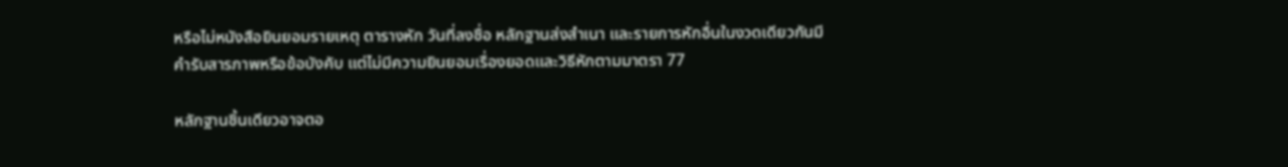หรือไม่หนังสือยินยอมรายเหตุ ตารางหัก วันที่ลงชื่อ หลักฐานส่งสำเนา และรายการหักอื่นในงวดเดียวกันมีคำรับสารภาพหรือข้อบังคับ แต่ไม่มีความยินยอมเรื่องยอดและวิธีหักตามมาตรา 77

หลักฐานชิ้นเดียวอาจตอ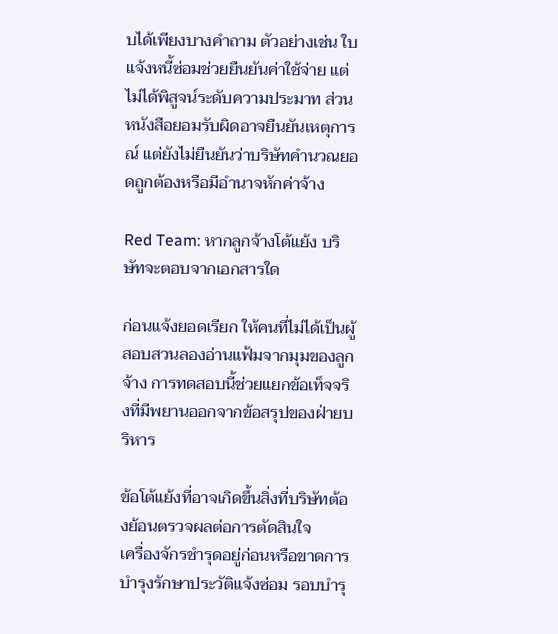บได้เพียงบางคำถาม ตัวอย่างเช่น ใบแจ้งหนี้ซ่อมช่วยยืนยันค่าใช้จ่าย แต่ไม่ได้พิสูจน์ระดับความประมาท ส่วนหนังสือยอมรับผิดอาจยืนยันเหตุการณ์ แต่ยังไม่ยืนยันว่าบริษัทคำนวณยอดถูกต้องหรือมีอำนาจหักค่าจ้าง

Red Team: หากลูกจ้างโต้แย้ง บริษัทจะตอบจากเอกสารใด

ก่อนแจ้งยอดเรียก ให้คนที่ไม่ได้เป็นผู้สอบสวนลองอ่านแฟ้มจากมุมของลูกจ้าง การทดสอบนี้ช่วยแยกข้อเท็จจริงที่มีพยานออกจากข้อสรุปของฝ่ายบริหาร

ข้อโต้แย้งที่อาจเกิดขึ้นสิ่งที่บริษัทต้องย้อนตรวจผลต่อการตัดสินใจ
เครื่องจักรชำรุดอยู่ก่อนหรือขาดการบำรุงรักษาประวัติแจ้งซ่อม รอบบำรุ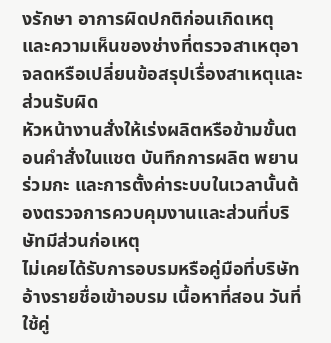งรักษา อาการผิดปกติก่อนเกิดเหตุ และความเห็นของช่างที่ตรวจสาเหตุอาจลดหรือเปลี่ยนข้อสรุปเรื่องสาเหตุและส่วนรับผิด
หัวหน้างานสั่งให้เร่งผลิตหรือข้ามขั้นตอนคำสั่งในแชต บันทึกการผลิต พยานร่วมกะ และการตั้งค่าระบบในเวลานั้นต้องตรวจการควบคุมงานและส่วนที่บริษัทมีส่วนก่อเหตุ
ไม่เคยได้รับการอบรมหรือคู่มือที่บริษัทอ้างรายชื่อเข้าอบรม เนื้อหาที่สอน วันที่ใช้คู่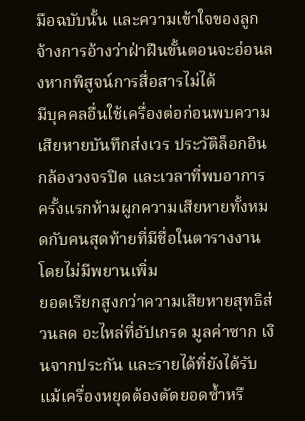มือฉบับนั้น และความเข้าใจของลูกจ้างการอ้างว่าฝ่าฝืนขั้นตอนจะอ่อนลงหากพิสูจน์การสื่อสารไม่ได้
มีบุคคลอื่นใช้เครื่องต่อก่อนพบความเสียหายบันทึกส่งเวร ประวัติล็อกอิน กล้องวงจรปิด และเวลาที่พบอาการครั้งแรกห้ามผูกความเสียหายทั้งหมดกับคนสุดท้ายที่มีชื่อในตารางงานโดยไม่มีพยานเพิ่ม
ยอดเรียกสูงกว่าความเสียหายสุทธิส่วนลด อะไหล่ที่อัปเกรด มูลค่าซาก เงินจากประกัน และรายได้ที่ยังได้รับแม้เครื่องหยุดต้องตัดยอดซ้ำหรื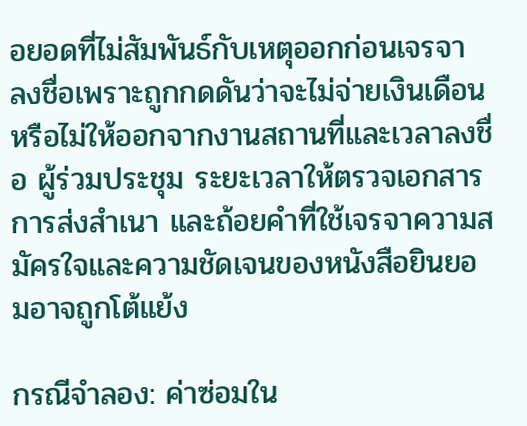อยอดที่ไม่สัมพันธ์กับเหตุออกก่อนเจรจา
ลงชื่อเพราะถูกกดดันว่าจะไม่จ่ายเงินเดือนหรือไม่ให้ออกจากงานสถานที่และเวลาลงชื่อ ผู้ร่วมประชุม ระยะเวลาให้ตรวจเอกสาร การส่งสำเนา และถ้อยคำที่ใช้เจรจาความสมัครใจและความชัดเจนของหนังสือยินยอมอาจถูกโต้แย้ง

กรณีจำลอง: ค่าซ่อมใน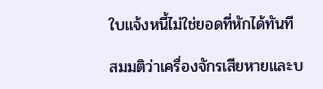ใบแจ้งหนี้ไม่ใช่ยอดที่หักได้ทันที

สมมติว่าเครื่องจักรเสียหายและบ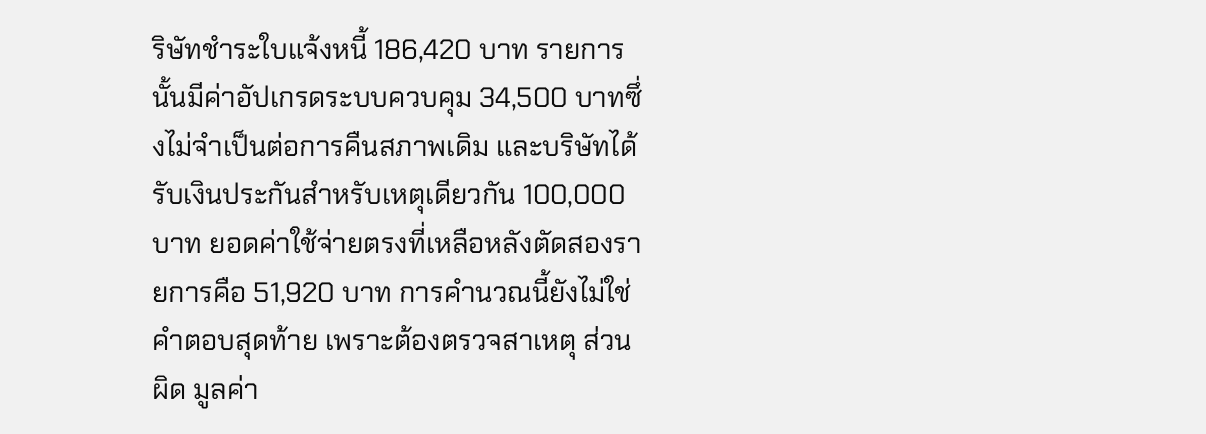ริษัทชำระใบแจ้งหนี้ 186,420 บาท รายการนั้นมีค่าอัปเกรดระบบควบคุม 34,500 บาทซึ่งไม่จำเป็นต่อการคืนสภาพเดิม และบริษัทได้รับเงินประกันสำหรับเหตุเดียวกัน 100,000 บาท ยอดค่าใช้จ่ายตรงที่เหลือหลังตัดสองรายการคือ 51,920 บาท การคำนวณนี้ยังไม่ใช่คำตอบสุดท้าย เพราะต้องตรวจสาเหตุ ส่วนผิด มูลค่า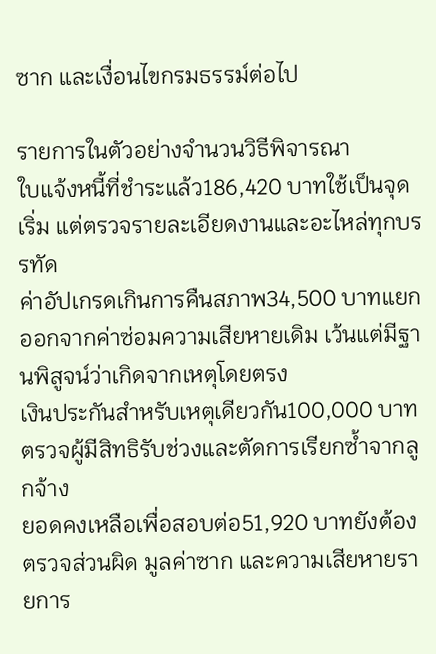ซาก และเงื่อนไขกรมธรรม์ต่อไป

รายการในตัวอย่างจำนวนวิธีพิจารณา
ใบแจ้งหนี้ที่ชำระแล้ว186,420 บาทใช้เป็นจุดเริ่ม แต่ตรวจรายละเอียดงานและอะไหล่ทุกบรรทัด
ค่าอัปเกรดเกินการคืนสภาพ34,500 บาทแยกออกจากค่าซ่อมความเสียหายเดิม เว้นแต่มีฐานพิสูจน์ว่าเกิดจากเหตุโดยตรง
เงินประกันสำหรับเหตุเดียวกัน100,000 บาทตรวจผู้มีสิทธิรับช่วงและตัดการเรียกซ้ำจากลูกจ้าง
ยอดคงเหลือเพื่อสอบต่อ51,920 บาทยังต้องตรวจส่วนผิด มูลค่าซาก และความเสียหายรายการ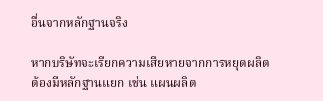อื่นจากหลักฐานจริง

หากบริษัทจะเรียกความเสียหายจากการหยุดผลิต ต้องมีหลักฐานแยก เช่น แผนผลิต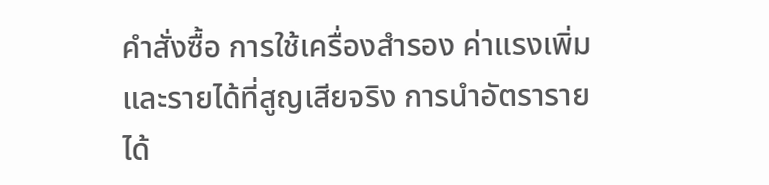คำสั่งซื้อ การใช้เครื่องสำรอง ค่าแรงเพิ่ม และรายได้ที่สูญเสียจริง การนำอัตรารายได้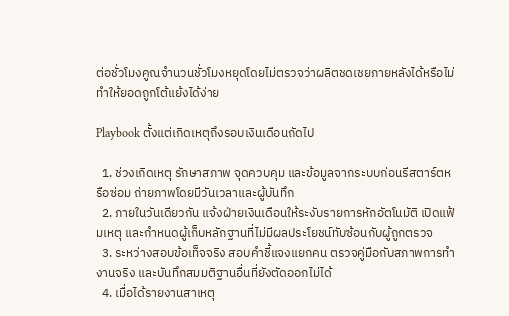ต่อชั่วโมงคูณจำนวนชั่วโมงหยุดโดยไม่ตรวจว่าผลิตชดเชยภายหลังได้หรือไม่ ทำให้ยอดถูกโต้แย้งได้ง่าย

Playbook ตั้งแต่เกิดเหตุถึงรอบเงินเดือนถัดไป

  1. ช่วงเกิดเหตุ รักษาสภาพ จุดควบคุม และข้อมูลจากระบบก่อนรีสตาร์ตหรือซ่อม ถ่ายภาพโดยมีวันเวลาและผู้บันทึก
  2. ภายในวันเดียวกัน แจ้งฝ่ายเงินเดือนให้ระงับรายการหักอัตโนมัติ เปิดแฟ้มเหตุ และกำหนดผู้เก็บหลักฐานที่ไม่มีผลประโยชน์ทับซ้อนกับผู้ถูกตรวจ
  3. ระหว่างสอบข้อเท็จจริง สอบคำชี้แจงแยกคน ตรวจคู่มือกับสภาพการทำงานจริง และบันทึกสมมติฐานอื่นที่ยังตัดออกไม่ได้
  4. เมื่อได้รายงานสาเหตุ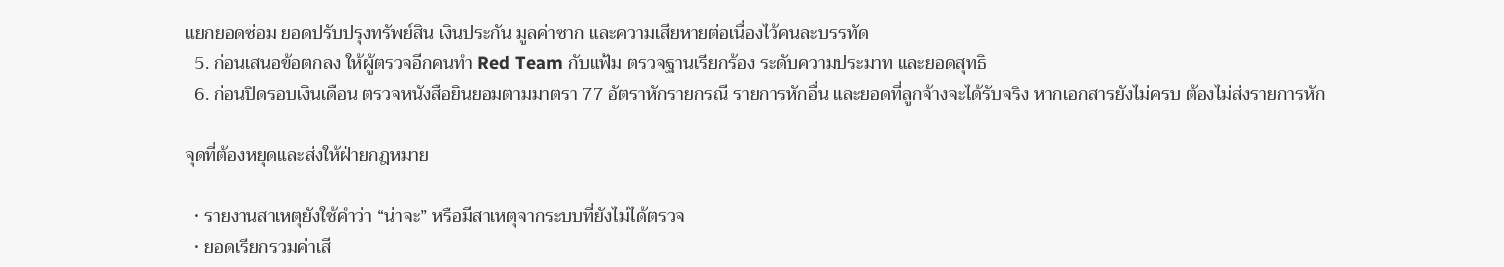แยกยอดซ่อม ยอดปรับปรุงทรัพย์สิน เงินประกัน มูลค่าซาก และความเสียหายต่อเนื่องไว้คนละบรรทัด
  5. ก่อนเสนอข้อตกลง ให้ผู้ตรวจอีกคนทำ Red Team กับแฟ้ม ตรวจฐานเรียกร้อง ระดับความประมาท และยอดสุทธิ
  6. ก่อนปิดรอบเงินเดือน ตรวจหนังสือยินยอมตามมาตรา 77 อัตราหักรายกรณี รายการหักอื่น และยอดที่ลูกจ้างจะได้รับจริง หากเอกสารยังไม่ครบ ต้องไม่ส่งรายการหัก

จุดที่ต้องหยุดและส่งให้ฝ่ายกฎหมาย

  • รายงานสาเหตุยังใช้คำว่า “น่าจะ” หรือมีสาเหตุจากระบบที่ยังไม่ได้ตรวจ
  • ยอดเรียกรวมค่าเสี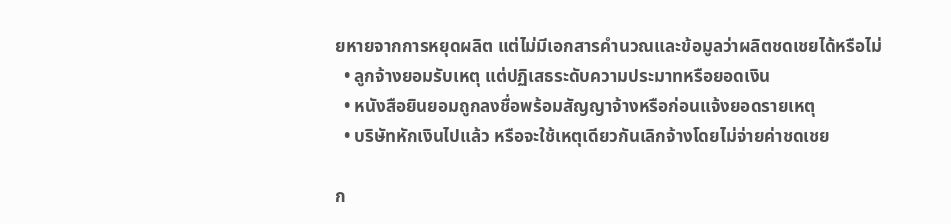ยหายจากการหยุดผลิต แต่ไม่มีเอกสารคำนวณและข้อมูลว่าผลิตชดเชยได้หรือไม่
  • ลูกจ้างยอมรับเหตุ แต่ปฏิเสธระดับความประมาทหรือยอดเงิน
  • หนังสือยินยอมถูกลงชื่อพร้อมสัญญาจ้างหรือก่อนแจ้งยอดรายเหตุ
  • บริษัทหักเงินไปแล้ว หรือจะใช้เหตุเดียวกันเลิกจ้างโดยไม่จ่ายค่าชดเชย

ก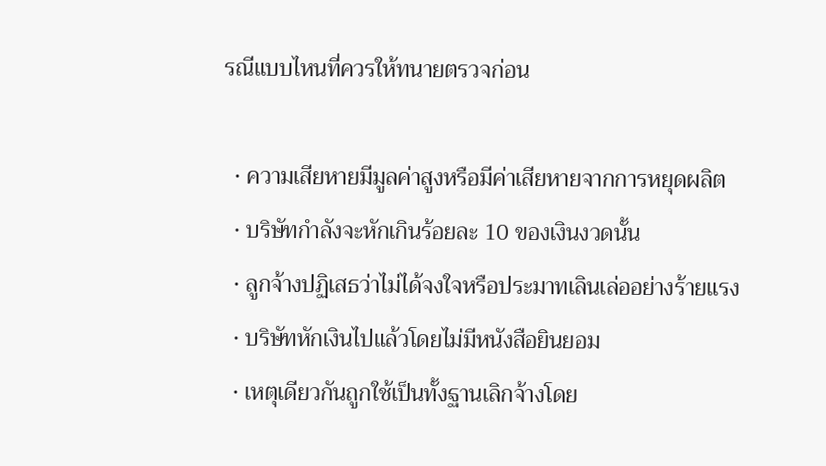รณีแบบไหนที่ควรให้ทนายตรวจก่อน

  • ความเสียหายมีมูลค่าสูงหรือมีค่าเสียหายจากการหยุดผลิต
  • บริษัทกำลังจะหักเกินร้อยละ 10 ของเงินงวดนั้น
  • ลูกจ้างปฏิเสธว่าไม่ได้จงใจหรือประมาทเลินเล่ออย่างร้ายแรง
  • บริษัทหักเงินไปแล้วโดยไม่มีหนังสือยินยอม
  • เหตุเดียวกันถูกใช้เป็นทั้งฐานเลิกจ้างโดย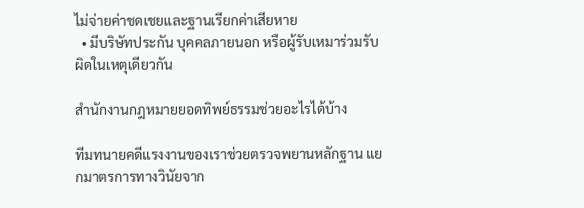ไม่จ่ายค่าชดเชยและฐานเรียกค่าเสียหาย
  • มีบริษัทประกัน บุคคลภายนอก หรือผู้รับเหมาร่วมรับผิดในเหตุเดียวกัน

สำนักงานกฎหมายยอดทิพย์ธรรมช่วยอะไรได้บ้าง

ทีมทนายคดีแรงงานของเราช่วยตรวจพยานหลักฐาน แยกมาตรการทางวินัยจาก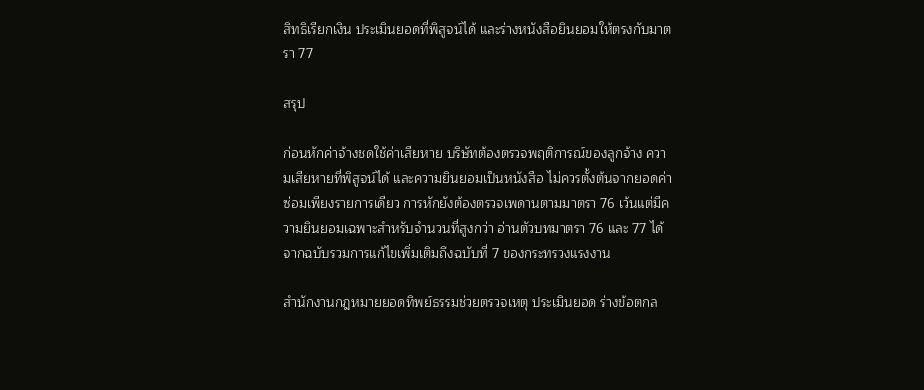สิทธิเรียกเงิน ประเมินยอดที่พิสูจน์ได้ และร่างหนังสือยินยอมให้ตรงกับมาตรา 77

สรุป

ก่อนหักค่าจ้างชดใช้ค่าเสียหาย บริษัทต้องตรวจพฤติการณ์ของลูกจ้าง ความเสียหายที่พิสูจน์ได้ และความยินยอมเป็นหนังสือ ไม่ควรตั้งต้นจากยอดค่าซ่อมเพียงรายการเดียว การหักยังต้องตรวจเพดานตามมาตรา 76 เว้นแต่มีความยินยอมเฉพาะสำหรับจำนวนที่สูงกว่า อ่านตัวบทมาตรา 76 และ 77 ได้จากฉบับรวมการแก้ไขเพิ่มเติมถึงฉบับที่ 7 ของกระทรวงแรงงาน

สำนักงานกฎหมายยอดทิพย์ธรรมช่วยตรวจเหตุ ประเมินยอด ร่างข้อตกล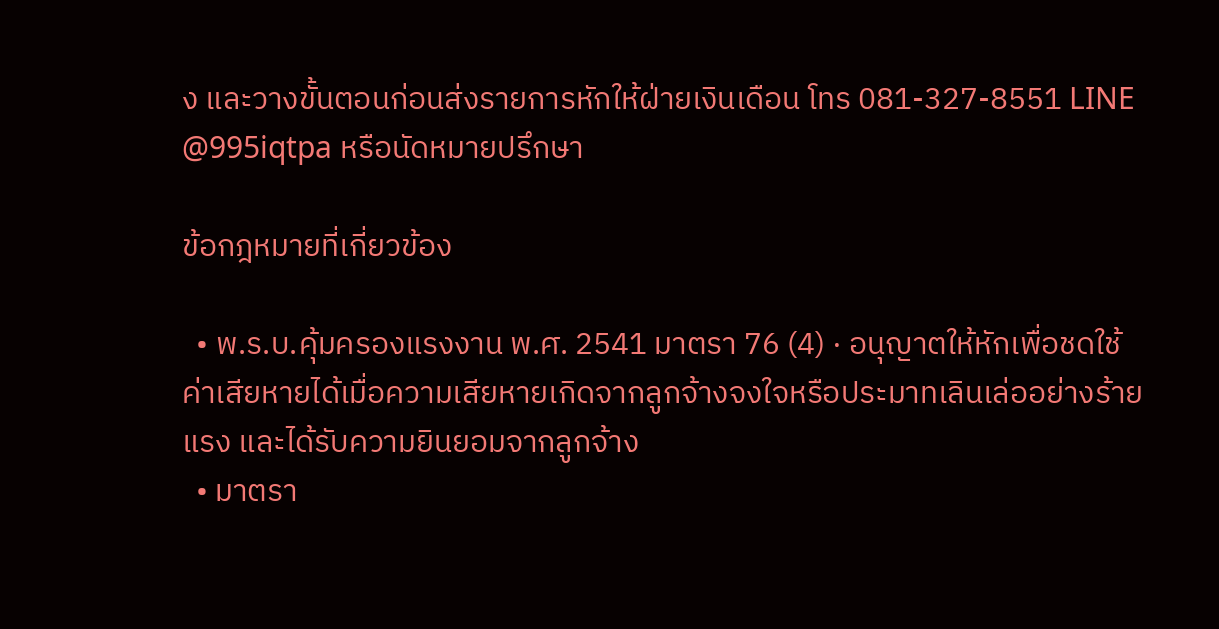ง และวางขั้นตอนก่อนส่งรายการหักให้ฝ่ายเงินเดือน โทร 081-327-8551 LINE @995iqtpa หรือนัดหมายปรึกษา

ข้อกฎหมายที่เกี่ยวข้อง

  • พ.ร.บ.คุ้มครองแรงงาน พ.ศ. 2541 มาตรา 76 (4) · อนุญาตให้หักเพื่อชดใช้ค่าเสียหายได้เมื่อความเสียหายเกิดจากลูกจ้างจงใจหรือประมาทเลินเล่ออย่างร้ายแรง และได้รับความยินยอมจากลูกจ้าง
  • มาตรา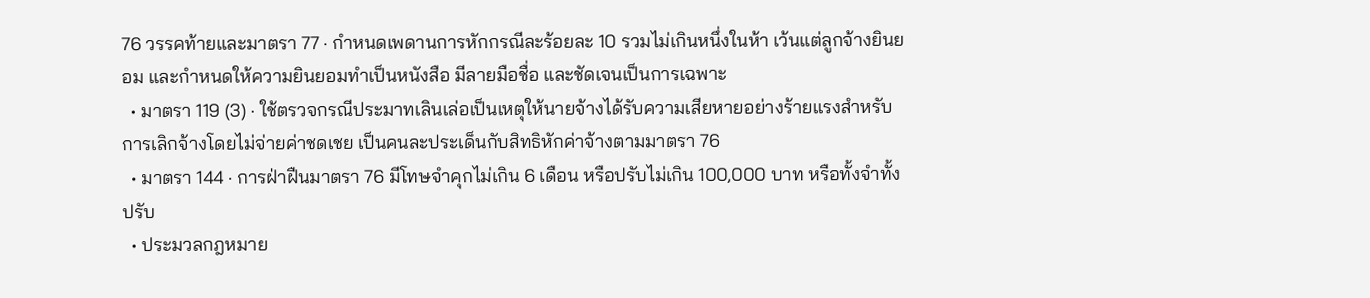76 วรรคท้ายและมาตรา 77 · กำหนดเพดานการหักกรณีละร้อยละ 10 รวมไม่เกินหนึ่งในห้า เว้นแต่ลูกจ้างยินยอม และกำหนดให้ความยินยอมทำเป็นหนังสือ มีลายมือชื่อ และชัดเจนเป็นการเฉพาะ
  • มาตรา 119 (3) · ใช้ตรวจกรณีประมาทเลินเล่อเป็นเหตุให้นายจ้างได้รับความเสียหายอย่างร้ายแรงสำหรับการเลิกจ้างโดยไม่จ่ายค่าชดเชย เป็นคนละประเด็นกับสิทธิหักค่าจ้างตามมาตรา 76
  • มาตรา 144 · การฝ่าฝืนมาตรา 76 มีโทษจำคุกไม่เกิน 6 เดือน หรือปรับไม่เกิน 100,000 บาท หรือทั้งจำทั้งปรับ
  • ประมวลกฎหมาย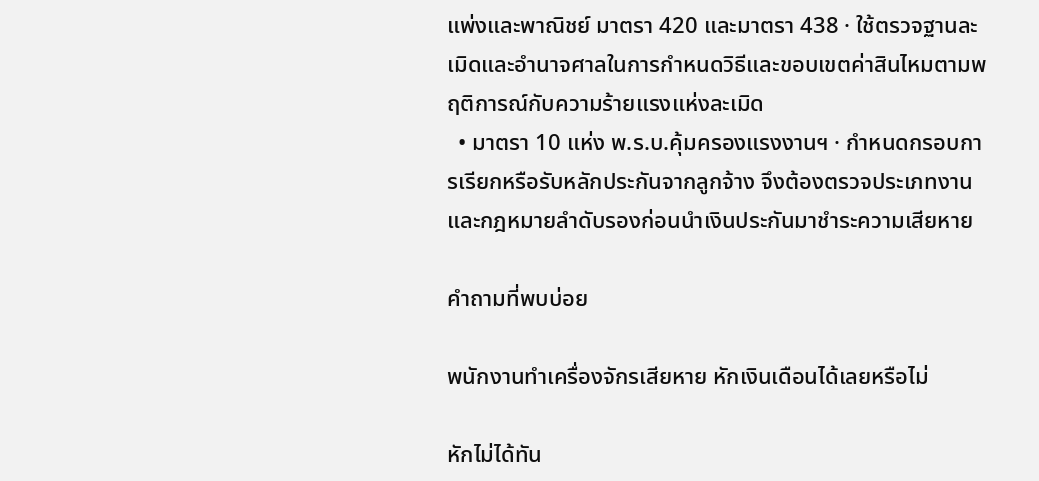แพ่งและพาณิชย์ มาตรา 420 และมาตรา 438 · ใช้ตรวจฐานละเมิดและอำนาจศาลในการกำหนดวิธีและขอบเขตค่าสินไหมตามพฤติการณ์กับความร้ายแรงแห่งละเมิด
  • มาตรา 10 แห่ง พ.ร.บ.คุ้มครองแรงงานฯ · กำหนดกรอบการเรียกหรือรับหลักประกันจากลูกจ้าง จึงต้องตรวจประเภทงานและกฎหมายลำดับรองก่อนนำเงินประกันมาชำระความเสียหาย

คำถามที่พบบ่อย

พนักงานทำเครื่องจักรเสียหาย หักเงินเดือนได้เลยหรือไม่

หักไม่ได้ทัน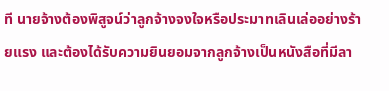ที นายจ้างต้องพิสูจน์ว่าลูกจ้างจงใจหรือประมาทเลินเล่ออย่างร้ายแรง และต้องได้รับความยินยอมจากลูกจ้างเป็นหนังสือที่มีลา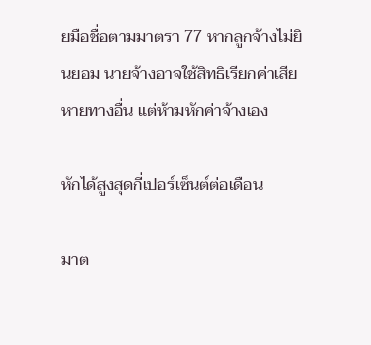ยมือชื่อตามมาตรา 77 หากลูกจ้างไม่ยินยอม นายจ้างอาจใช้สิทธิเรียกค่าเสียหายทางอื่น แต่ห้ามหักค่าจ้างเอง

หักได้สูงสุดกี่เปอร์เซ็นต์ต่อเดือน

มาต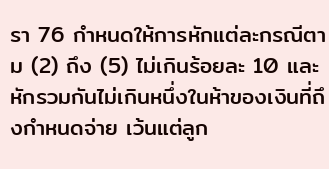รา 76 กำหนดให้การหักแต่ละกรณีตาม (2) ถึง (5) ไม่เกินร้อยละ 10 และหักรวมกันไม่เกินหนึ่งในห้าของเงินที่ถึงกำหนดจ่าย เว้นแต่ลูก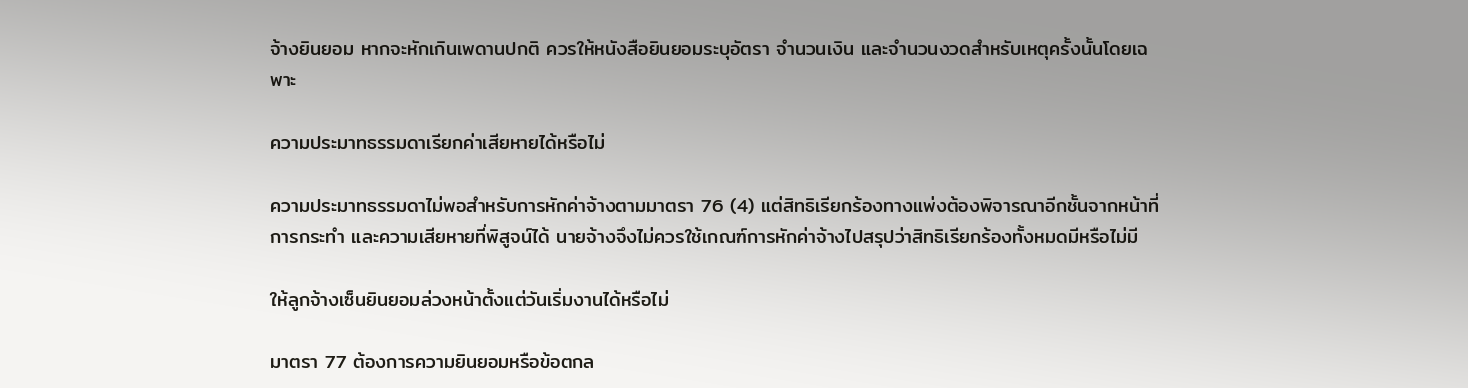จ้างยินยอม หากจะหักเกินเพดานปกติ ควรให้หนังสือยินยอมระบุอัตรา จำนวนเงิน และจำนวนงวดสำหรับเหตุครั้งนั้นโดยเฉพาะ

ความประมาทธรรมดาเรียกค่าเสียหายได้หรือไม่

ความประมาทธรรมดาไม่พอสำหรับการหักค่าจ้างตามมาตรา 76 (4) แต่สิทธิเรียกร้องทางแพ่งต้องพิจารณาอีกชั้นจากหน้าที่ การกระทำ และความเสียหายที่พิสูจน์ได้ นายจ้างจึงไม่ควรใช้เกณฑ์การหักค่าจ้างไปสรุปว่าสิทธิเรียกร้องทั้งหมดมีหรือไม่มี

ให้ลูกจ้างเซ็นยินยอมล่วงหน้าตั้งแต่วันเริ่มงานได้หรือไม่

มาตรา 77 ต้องการความยินยอมหรือข้อตกล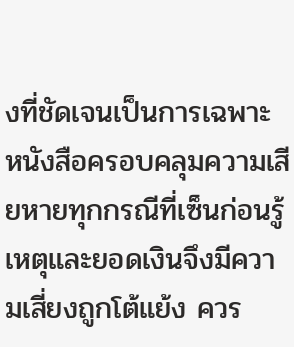งที่ชัดเจนเป็นการเฉพาะ หนังสือครอบคลุมความเสียหายทุกกรณีที่เซ็นก่อนรู้เหตุและยอดเงินจึงมีความเสี่ยงถูกโต้แย้ง ควร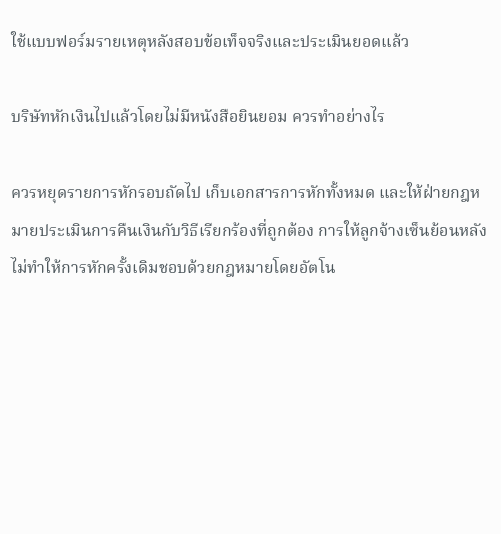ใช้แบบฟอร์มรายเหตุหลังสอบข้อเท็จจริงและประเมินยอดแล้ว

บริษัทหักเงินไปแล้วโดยไม่มีหนังสือยินยอม ควรทำอย่างไร

ควรหยุดรายการหักรอบถัดไป เก็บเอกสารการหักทั้งหมด และให้ฝ่ายกฎหมายประเมินการคืนเงินกับวิธีเรียกร้องที่ถูกต้อง การให้ลูกจ้างเซ็นย้อนหลังไม่ทำให้การหักครั้งเดิมชอบด้วยกฎหมายโดยอัตโน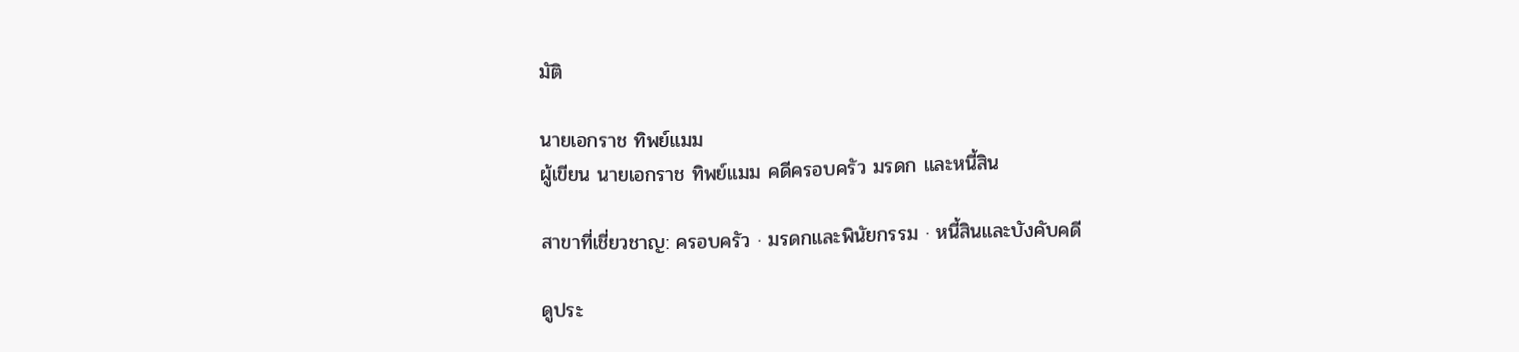มัติ

นายเอกราช ทิพย์แมม
ผู้เขียน นายเอกราช ทิพย์แมม คดีครอบครัว มรดก และหนี้สิน

สาขาที่เชี่ยวชาญ: ครอบครัว · มรดกและพินัยกรรม · หนี้สินและบังคับคดี

ดูประ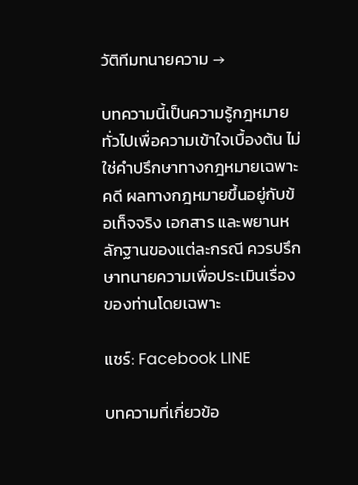วัติทีมทนายความ →

บทความนี้เป็นความรู้กฎหมายทั่วไปเพื่อความเข้าใจเบื้องต้น ไม่ใช่คำปรึกษาทางกฎหมายเฉพาะคดี ผลทางกฎหมายขึ้นอยู่กับข้อเท็จจริง เอกสาร และพยานหลักฐานของแต่ละกรณี ควรปรึกษาทนายความเพื่อประเมินเรื่องของท่านโดยเฉพาะ

แชร์: Facebook LINE

บทความที่เกี่ยวข้อ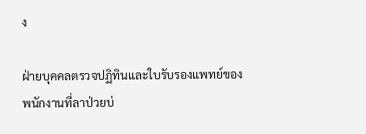ง

ฝ่ายบุคคลตรวจปฏิทินและใบรับรองแพทย์ของพนักงานที่ลาป่วยบ่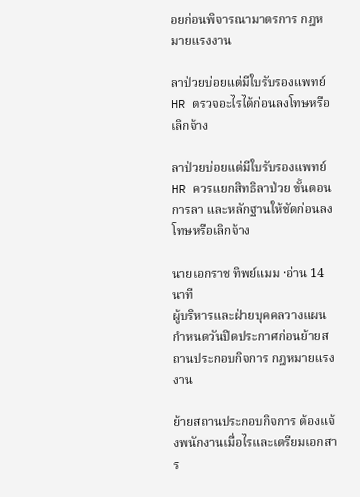อยก่อนพิจารณามาตรการ กฎหมายแรงงาน

ลาป่วยบ่อยแต่มีใบรับรองแพทย์ HR ตรวจอะไรได้ก่อนลงโทษหรือเลิกจ้าง

ลาป่วยบ่อยแต่มีใบรับรองแพทย์ HR ควรแยกสิทธิลาป่วย ขั้นตอนการลา และหลักฐานให้ชัดก่อนลงโทษหรือเลิกจ้าง

นายเอกราช ทิพย์แมม ·อ่าน 14 นาที
ผู้บริหารและฝ่ายบุคคลวางแผนกำหนดวันปิดประกาศก่อนย้ายสถานประกอบกิจการ กฎหมายแรงงาน

ย้ายสถานประกอบกิจการ ต้องแจ้งพนักงานเมื่อไรและเตรียมเอกสาร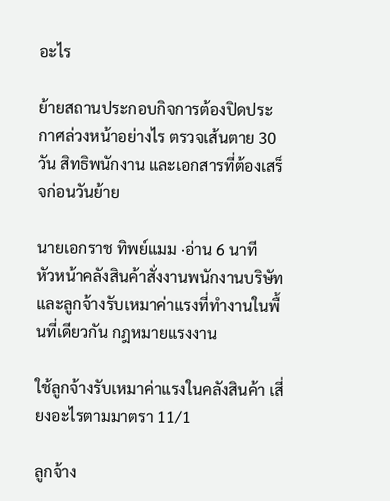อะไร

ย้ายสถานประกอบกิจการต้องปิดประกาศล่วงหน้าอย่างไร ตรวจเส้นตาย 30 วัน สิทธิพนักงาน และเอกสารที่ต้องเสร็จก่อนวันย้าย

นายเอกราช ทิพย์แมม ·อ่าน 6 นาที
หัวหน้าคลังสินค้าสั่งงานพนักงานบริษัทและลูกจ้างรับเหมาค่าแรงที่ทำงานในพื้นที่เดียวกัน กฎหมายแรงงาน

ใช้ลูกจ้างรับเหมาค่าแรงในคลังสินค้า เสี่ยงอะไรตามมาตรา 11/1

ลูกจ้าง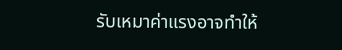รับเหมาค่าแรงอาจทำให้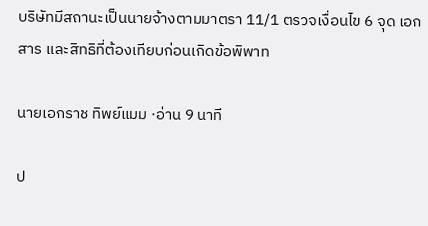บริษัทมีสถานะเป็นนายจ้างตามมาตรา 11/1 ตรวจเงื่อนไข 6 จุด เอกสาร และสิทธิที่ต้องเทียบก่อนเกิดข้อพิพาท

นายเอกราช ทิพย์แมม ·อ่าน 9 นาที

ป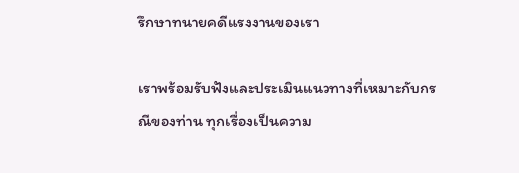รึกษาทนายคดีแรงงานของเรา

เราพร้อมรับฟังและประเมินแนวทางที่เหมาะกับกรณีของท่าน ทุกเรื่องเป็นความ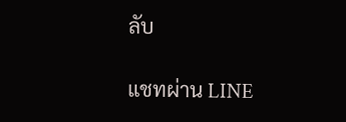ลับ

แชทผ่าน LINE